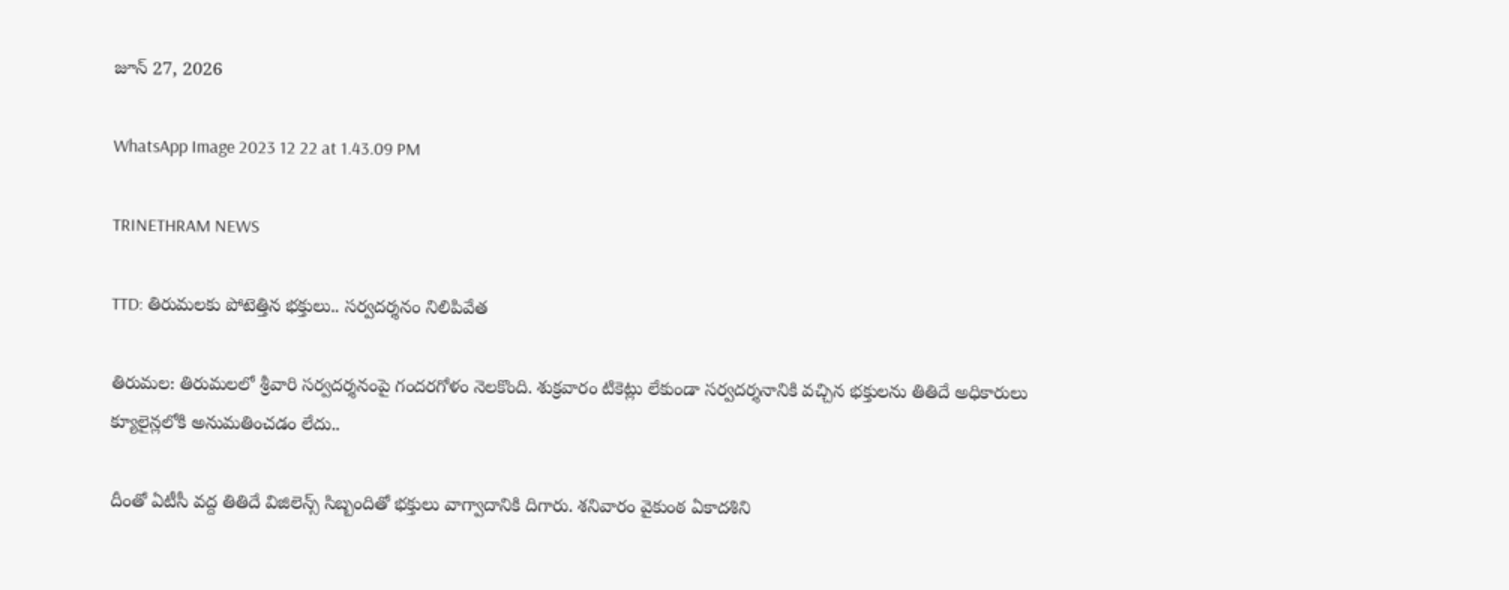జూన్ 27, 2026

WhatsApp Image 2023 12 22 at 1.43.09 PM

TRINETHRAM NEWS

TTD: తిరుమలకు పోటెత్తిన భక్తులు.. సర్వదర్శనం నిలిపివేత

తిరుమల: తిరుమలలో శ్రీవారి సర్వదర్శనంపై గందరగోళం నెలకొంది. శుక్రవారం టికెట్లు లేకుండా సర్వదర్శనానికి వచ్చిన భక్తులను తితిదే అధికారులు క్యూలైన్లలోకి అనుమతించడం లేదు..

దీంతో ఏటీసీ వద్ద తితిదే విజిలెన్స్‌ సిబ్బందితో భక్తులు వాగ్వాదానికి దిగారు. శనివారం వైకుంఠ ఏకాదశిని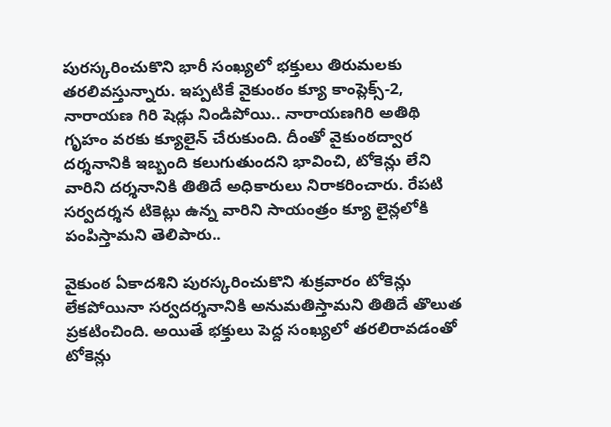పురస్కరించుకొని భారీ సంఖ్యలో భక్తులు తిరుమలకు తరలివస్తున్నారు. ఇప్పటికే వైకుంఠం క్యూ కాంప్లెక్స్‌-2, నారాయణ గిరి షెడ్లు నిండిపోయి.. నారాయణగిరి అతిథి గృహం వరకు క్యూలైన్‌ చేరుకుంది. దీంతో వైకుంఠద్వార దర్శనానికి ఇబ్బంది కలుగుతుందని భావించి, టోకెన్లు లేని వారిని దర్శనానికి తితిదే అధికారులు నిరాకరించారు. రేపటి సర్వదర్శన టికెట్లు ఉన్న వారిని సాయంత్రం క్యూ లైన్లలోకి పంపిస్తామని తెలిపారు..

వైకుంఠ ఏకాదశిని పురస్కరించుకొని శుక్రవారం టోకెన్లు లేకపోయినా సర్వదర్శనానికి అనుమతిస్తామని తితిదే తొలుత ప్రకటించింది. అయితే భక్తులు పెద్ద సంఖ్యలో తరలిరావడంతో టోకెన్లు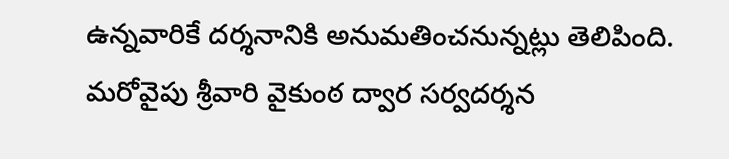ఉన్నవారికే దర్శనానికి అనుమతించనున్నట్లు తెలిపింది. మరోవైపు శ్రీవారి వైకుంఠ ద్వార సర్వదర్శన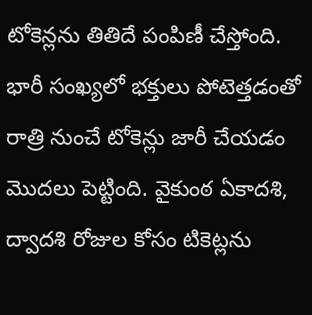టోకెన్లను తితిదే పంపిణీ చేస్తోంది. భారీ సంఖ్యలో భక్తులు పోటెత్తడంతో రాత్రి నుంచే టోకెన్లు జారీ చేయడం మొదలు పెట్టింది. వైకుంఠ ఏకాదశి, ద్వాదశి రోజుల కోసం టికెట్లను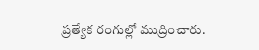ప్రత్యేక రంగుల్లో ముద్రించారు.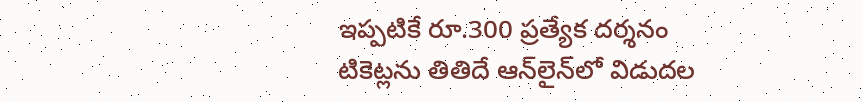ఇప్పటికే రూ.300 ప్రత్యేక దర్శనం టికెట్లను తితిదే ఆన్‌లైన్‌లో విడుదల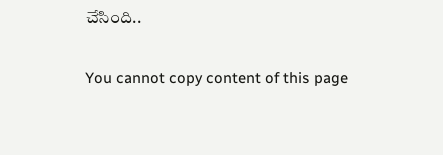చేసింది..

You cannot copy content of this page